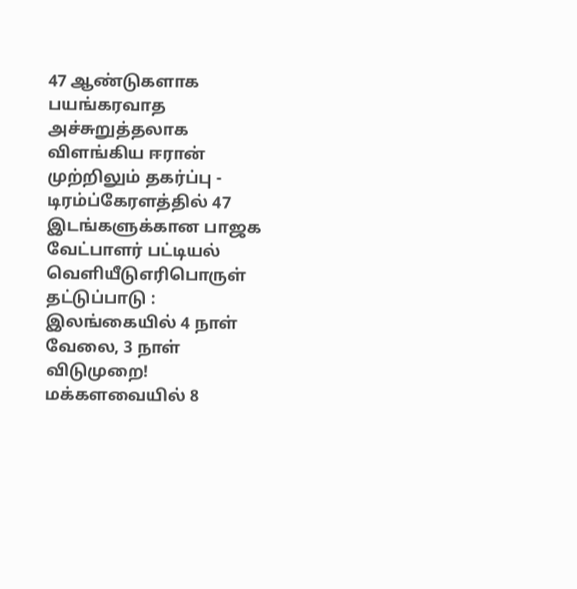47 ஆண்டுகளாக பயங்கரவாத அச்சுறுத்தலாக விளங்கிய ஈரான் முற்றிலும் தகர்ப்பு - டிரம்ப்கேரளத்தில் 47 இடங்களுக்கான பாஜக வேட்பாளர் பட்டியல் வெளியீடுஎரிபொருள் தட்டுப்பாடு : இலங்கையில் 4 நாள் வேலை, 3 நாள் விடுமுறை! மக்களவையில் 8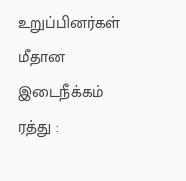உறுப்பினர்கள் மீதான இடைநீக்கம் ரத்து :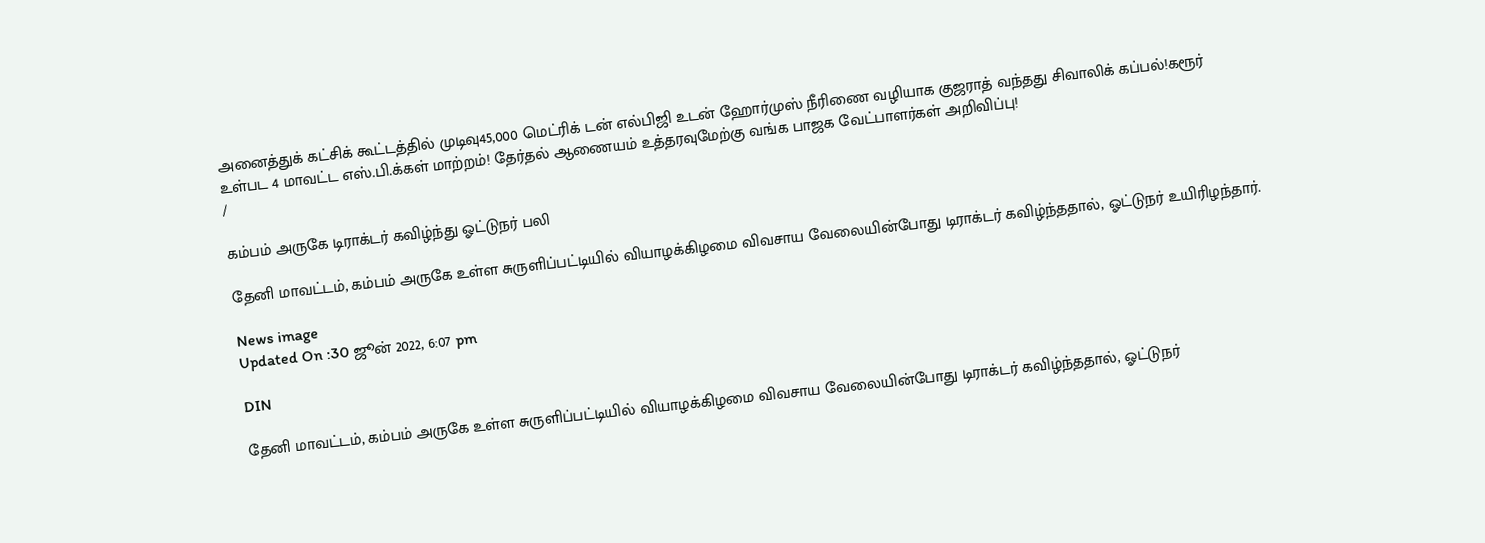அனைத்துக் கட்சிக் கூட்டத்தில் முடிவு45,000 மெட்ரிக் டன் எல்பிஜி உடன் ஹோர்முஸ் நீரிணை வழியாக குஜராத் வந்தது சிவாலிக் கப்பல்!கரூர் உள்பட 4 மாவட்ட எஸ்.பி.க்கள் மாற்றம்! தேர்தல் ஆணையம் உத்தரவுமேற்கு வங்க பாஜக வேட்பாளர்கள் அறிவிப்பு!
/

கம்பம் அருகே டிராக்டர் கவிழ்ந்து ஓட்டுநர் பலி

தேனி மாவட்டம், கம்பம் அருகே உள்ள சுருளிப்பட்டியில் வியாழக்கிழமை விவசாய வேலையின்போது டிராக்டர் கவிழ்ந்ததால், ஓட்டுநர் உயிரிழந்தார்.

News image
Updated On :30 ஜூன் 2022, 6:07 pm

DIN

தேனி மாவட்டம், கம்பம் அருகே உள்ள சுருளிப்பட்டியில் வியாழக்கிழமை விவசாய வேலையின்போது டிராக்டர் கவிழ்ந்ததால், ஓட்டுநர்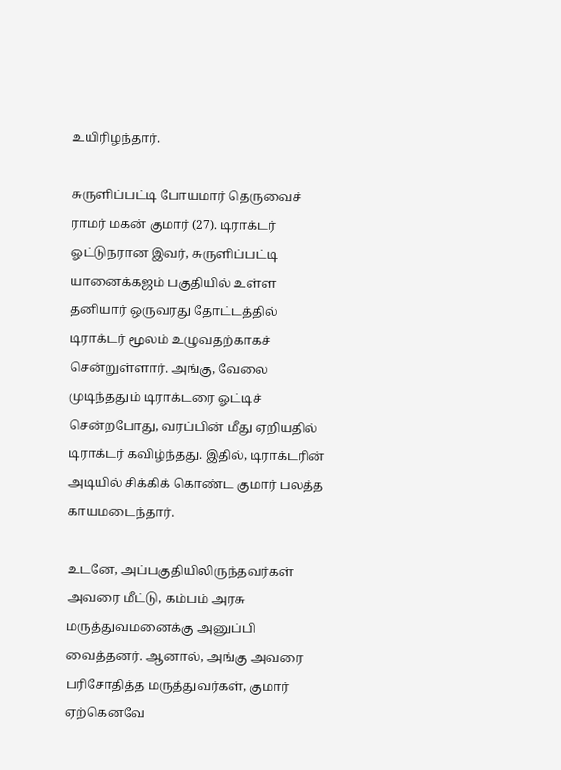உயிரிழந்தார்.

சுருளிப்பட்டி போயமார் தெருவைச் ராமர் மகன் குமார் (27). டிராக்டர் ஓட்டுநரான இவர், சுருளிப்பட்டி யானைக்கஜம் பகுதியில் உள்ள தனியார் ஒருவரது தோட்டத்தில் டிராக்டர் மூலம் உழுவதற்காகச் சென்றுள்ளார். அங்கு, வேலை முடிந்ததும் டிராக்டரை ஓட்டிச் சென்றபோது, வரப்பின் மீது ஏறியதில் டிராக்டர் கவிழ்ந்தது. இதில், டிராக்டரின் அடியில் சிக்கிக் கொண்ட குமார் பலத்த காயமடைந்தார்.

உடனே, அப்பகுதியிலிருந்தவர்கள் அவரை மீட்டு, கம்பம் அரசு மருத்துவமனைக்கு அனுப்பி வைத்தனர். ஆனால், அங்கு அவரை பரிசோதித்த மருத்துவர்கள், குமார் ஏற்கெனவே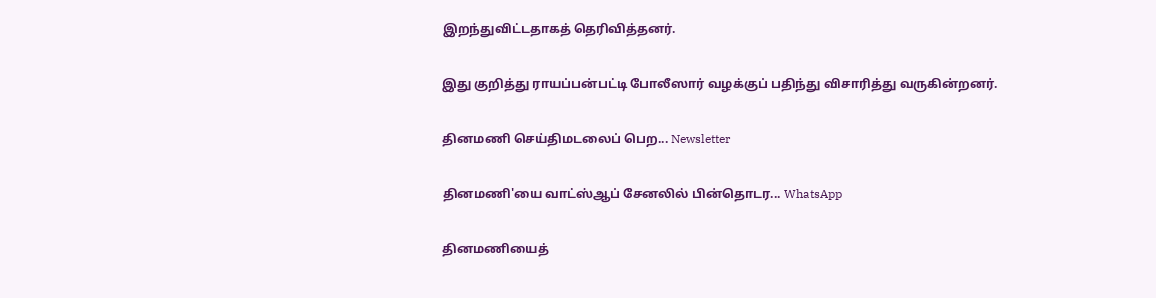இறந்துவிட்டதாகத் தெரிவித்தனர்.

இது குறித்து ராயப்பன்பட்டி போலீஸார் வழக்குப் பதிந்து விசாரித்து வருகின்றனர்.

தினமணி செய்திமடலைப் பெற... Newsletter

தினமணி'யை வாட்ஸ்ஆப் சேனலில் பின்தொடர... WhatsApp

தினமணியைத்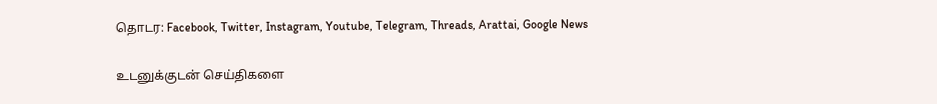தொடர: Facebook, Twitter, Instagram, Youtube, Telegram, Threads, Arattai, Google News

உடனுக்குடன் செய்திகளை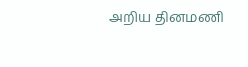அறிய தினமணி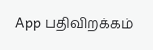App பதிவிறக்கம்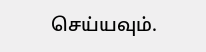செய்யவும்.